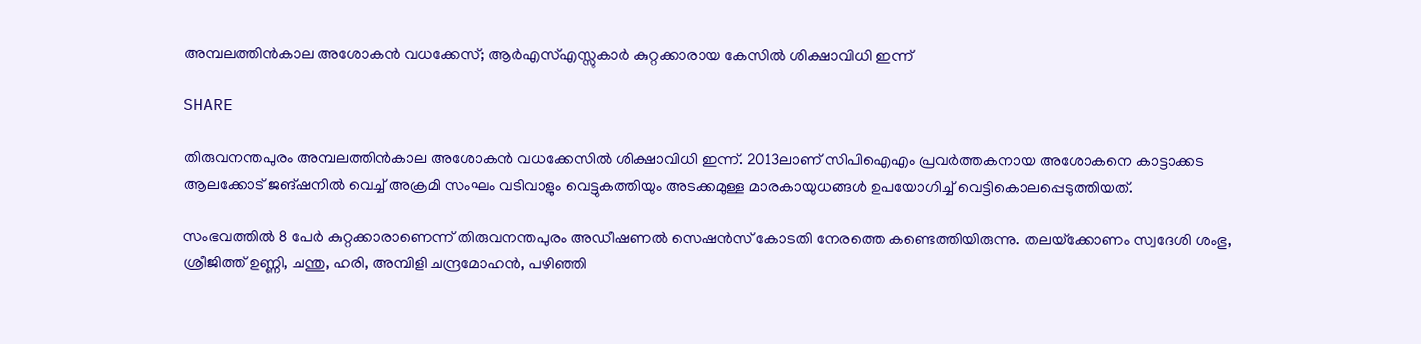അമ്പലത്തിന്‍കാല അശോകന്‍ വധക്കേസ്; ആര്‍എസ്എസ്സുകാര്‍ കുറ്റക്കാരായ കേസില്‍ ശിക്ഷാവിധി ഇന്ന്

SHARE

തിരുവനന്തപുരം അമ്പലത്തിന്‍കാല അശോകന്‍ വധക്കേസില്‍ ശിക്ഷാവിധി ഇന്ന്. 2013ലാണ് സിപിഐഎം പ്രവര്‍ത്തകനായ അശോകനെ കാട്ടാക്കട ആലക്കോട് ജങ്ഷനില്‍ വെച്ച് അക്രമി സംഘം വടിവാളും വെട്ടുകത്തിയും അടക്കമുള്ള മാരകായുധങ്ങള്‍ ഉപയോഗിച്ച് വെട്ടികൊലപ്പെടുത്തിയത്.

സംഭവത്തില്‍ 8 പേര്‍ കുറ്റക്കാരാണെന്ന് തിരുവനന്തപുരം അഡീഷണല്‍ സെഷന്‍സ് കോടതി നേരത്തെ കണ്ടെത്തിയിരുന്നു. തലയ്‌ക്കോണം സ്വദേശി ശംഭു, ശ്രീജിത്ത് ഉണ്ണി, ചന്തു, ഹരി, അമ്പിളി ചന്ദ്രമോഹന്‍, പഴിഞ്ഞി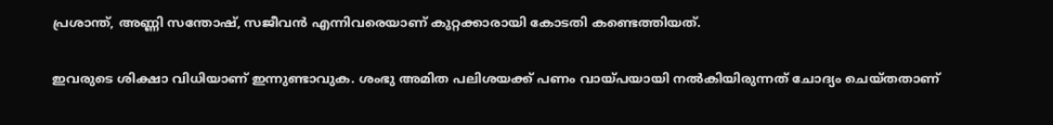പ്രശാന്ത്, അണ്ണി സന്തോഷ്, സജീവന്‍ എന്നിവരെയാണ് കുറ്റക്കാരായി കോടതി കണ്ടെത്തിയത്.

ഇവരുടെ ശിക്ഷാ വിധിയാണ് ഇന്നുണ്ടാവുക. ശംഭു അമിത പലിശയക്ക് പണം വായ്പയായി നല്‍കിയിരുന്നത് ചോദ്യം ചെയ്തതാണ്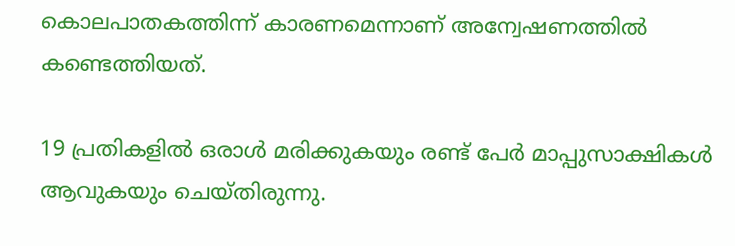കൊലപാതകത്തിന്ന് കാരണമെന്നാണ് അന്വേഷണത്തില്‍ കണ്ടെത്തിയത്.

19 പ്രതികളില്‍ ഒരാള്‍ മരിക്കുകയും രണ്ട് പേര്‍ മാപ്പുസാക്ഷികള്‍ ആവുകയും ചെയ്തിരുന്നു.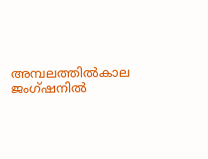അമ്പലത്തില്‍കാല ജംഗ്ഷനില്‍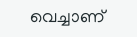വെച്ചാണ്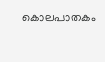കൊലപാതകം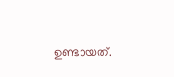ഉണ്ടായത്.